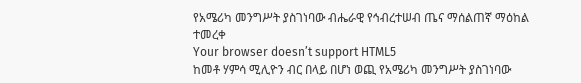የአሜሪካ መንግሥት ያስገነባው ብሔራዊ የኅብረተሠብ ጤና ማሰልጠኛ ማዕከል ተመረቀ
Your browser doesn’t support HTML5
ከመቶ ሃምሳ ሚሊዮን ብር በላይ በሆነ ወጪ የአሜሪካ መንግሥት ያስገነባው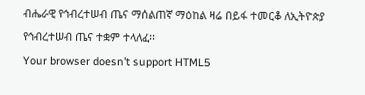ብሔራዊ የኅብረተሠብ ጤና ማሰልጠኛ ማዕከል ዛሬ በይፋ ተመርቆ ለኢትዮጵያ የኅብረተሠብ ጤና ተቋም ተላለፈ፡፡
Your browser doesn’t support HTML5